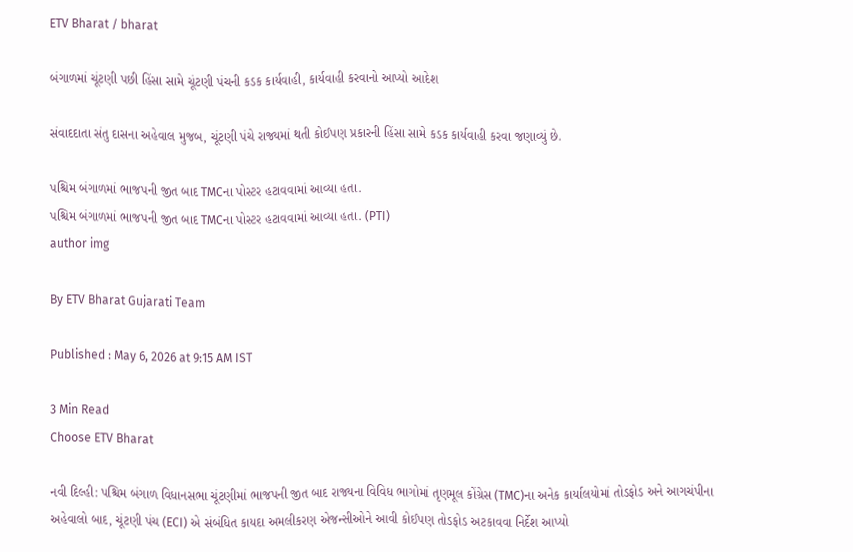ETV Bharat / bharat

બંગાળમાં ચૂંટણી પછી હિંસા સામે ચૂંટણી પંચની કડક કાર્યવાહી, કાર્યવાહી કરવાનો આપ્યો આદેશ

સંવાદદાતા સંતુ દાસના અહેવાલ મુજબ, ચૂંટણી પંચે રાજ્યમાં થતી કોઈપણ પ્રકારની હિંસા સામે કડક કાર્યવાહી કરવા જણાવ્યું છે.

પશ્ચિમ બંગાળમાં ભાજપની જીત બાદ TMCના પોસ્ટર હટાવવામાં આવ્યા હતા.
પશ્ચિમ બંગાળમાં ભાજપની જીત બાદ TMCના પોસ્ટર હટાવવામાં આવ્યા હતા. (PTI)
author img

By ETV Bharat Gujarati Team

Published : May 6, 2026 at 9:15 AM IST

3 Min Read
Choose ETV Bharat

નવી દિલ્હી: પશ્ચિમ બંગાળ વિધાનસભા ચૂંટણીમાં ભાજપની જીત બાદ રાજ્યના વિવિધ ભાગોમાં તૃણમૂલ કોંગ્રેસ (TMC)ના અનેક કાર્યાલયોમાં તોડફોડ અને આગચંપીના અહેવાલો બાદ, ચૂંટણી પંચ (ECI) એ સંબંધિત કાયદા અમલીકરણ એજન્સીઓને આવી કોઈપણ તોડફોડ અટકાવવા નિર્દેશ આપ્યો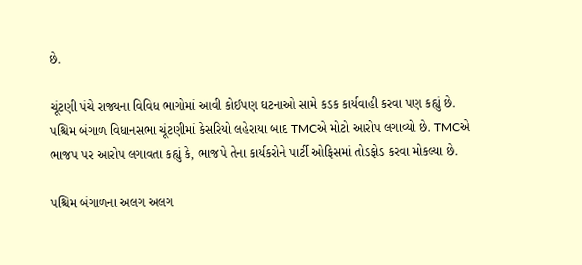છે.

ચૂંટણી પંચે રાજ્યના વિવિધ ભાગોમાં આવી કોઈપણ ઘટનાઓ સામે કડક કાર્યવાહી કરવા પણ કહ્યું છે. પશ્ચિમ બંગાળ વિધાનસભા ચૂંટણીમાં કેસરિયો લહેરાયા બાદ TMCએ મોટો આરોપ લગાવ્યો છે. TMCએ ભાજપ પર આરોપ લગાવતા કહ્યું કે, ભાજપે તેના કાર્યકરોને પાર્ટી ઓફિસમાં તોડફોડ કરવા મોકલ્યા છે.

પશ્ચિમ બંગાળના અલગ અલગ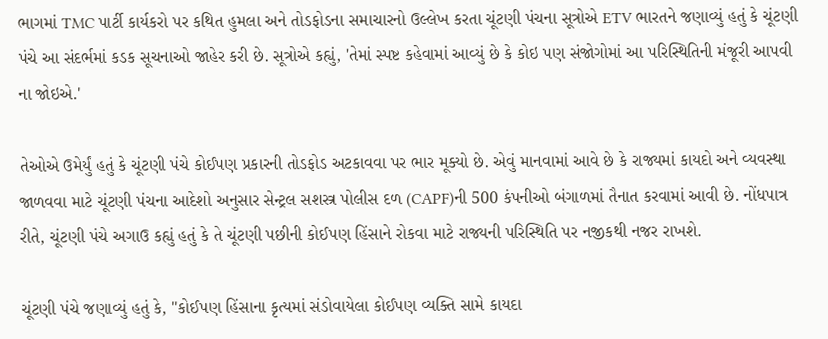ભાગમાં TMC પાર્ટી કાર્યકરો પર કથિત હુમલા અને તોડફોડના સમાચારનો ઉલ્લેખ કરતા ચૂંટણી પંચના સૂત્રોએ ETV ભારતને જણાવ્યું હતું કે ચૂંટણી પંચે આ સંદર્ભમાં કડક સૂચનાઓ જાહેર કરી છે. સૂત્રોએ કહ્યું, 'તેમાં સ્પષ્ટ કહેવામાં આવ્યું છે કે કોઇ પણ સંજોગોમાં આ પરિસ્થિતિની મંજૂરી આપવી ના જોઇએ.'

તેઓએ ઉમેર્યું હતું કે ચૂંટણી પંચે કોઈપણ પ્રકારની તોડફોડ અટકાવવા પર ભાર મૂક્યો છે. એવું માનવામાં આવે છે કે રાજ્યમાં કાયદો અને વ્યવસ્થા જાળવવા માટે ચૂંટણી પંચના આદેશો અનુસાર સેન્ટ્રલ સશસ્ત્ર પોલીસ દળ (CAPF)ની 500 કંપનીઓ બંગાળમાં તૈનાત કરવામાં આવી છે. નોંધપાત્ર રીતે, ચૂંટણી પંચે અગાઉ કહ્યું હતું કે તે ચૂંટણી પછીની કોઈપણ હિંસાને રોકવા માટે રાજ્યની પરિસ્થિતિ પર નજીકથી નજર રાખશે.

ચૂંટણી પંચે જણાવ્યું હતું કે, "કોઈપણ હિંસાના કૃત્યમાં સંડોવાયેલા કોઈપણ વ્યક્તિ સામે કાયદા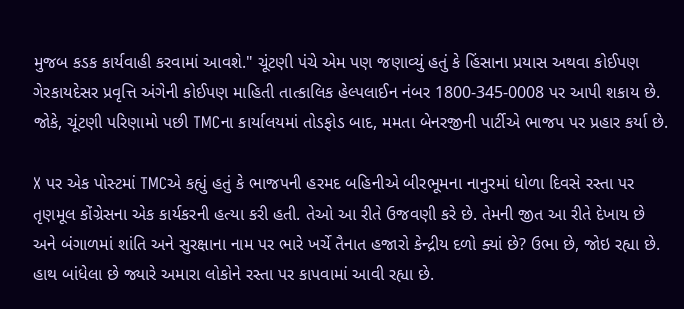મુજબ કડક કાર્યવાહી કરવામાં આવશે." ચૂંટણી પંચે એમ પણ જણાવ્યું હતું કે હિંસાના પ્રયાસ અથવા કોઈપણ ગેરકાયદેસર પ્રવૃત્તિ અંગેની કોઈપણ માહિતી તાત્કાલિક હેલ્પલાઈન નંબર 1800-345-0008 પર આપી શકાય છે. જોકે, ચૂંટણી પરિણામો પછી TMCના કાર્યાલયમાં તોડફોડ બાદ, મમતા બેનરજીની પાર્ટીએ ભાજપ પર પ્રહાર કર્યા છે.

X પર એક પોસ્ટમાં TMCએ કહ્યું હતું કે ભાજપની હરમદ બહિનીએ બીરભૂમના નાનુરમાં ધોળા દિવસે રસ્તા પર તૃણમૂલ કોંગ્રેસના એક કાર્યકરની હત્યા કરી હતી. તેઓ આ રીતે ઉજવણી કરે છે. તેમની જીત આ રીતે દેખાય છે અને બંગાળમાં શાંતિ અને સુરક્ષાના નામ પર ભારે ખર્ચે તૈનાત હજારો કેન્દ્રીય દળો ક્યાં છે? ઉભા છે, જોઇ રહ્યા છે. હાથ બાંધેલા છે જ્યારે અમારા લોકોને રસ્તા પર કાપવામાં આવી રહ્યા છે.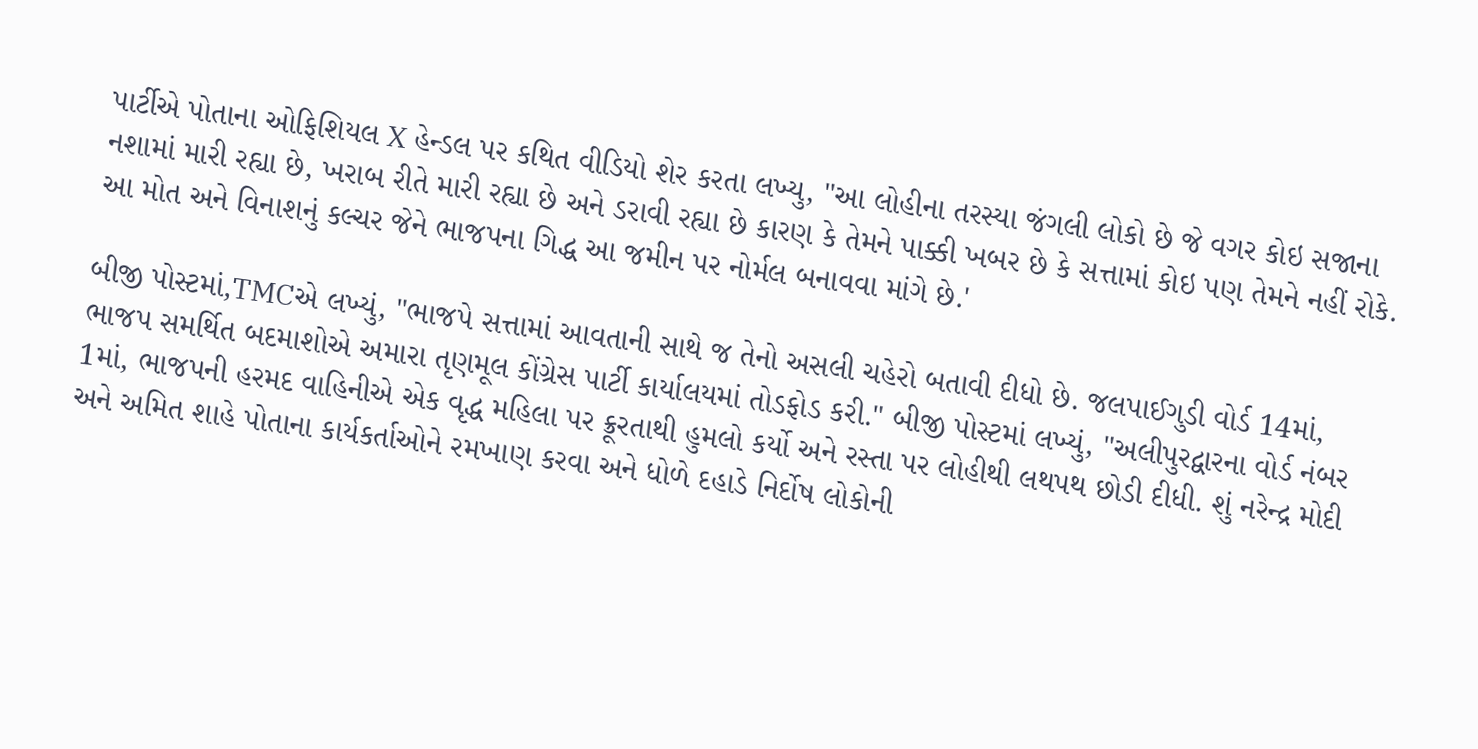પાર્ટીએ પોતાના ઓફિશિયલ X હેન્ડલ પર કથિત વીડિયો શેર કરતા લખ્યુ, "આ લોહીના તરસ્યા જંગલી લોકો છે જે વગર કોઇ સજાના નશામાં મારી રહ્યા છે, ખરાબ રીતે મારી રહ્યા છે અને ડરાવી રહ્યા છે કારણ કે તેમને પાક્કી ખબર છે કે સત્તામાં કોઇ પણ તેમને નહીં રોકે. આ મોત અને વિનાશનું કલ્ચર જેને ભાજપના ગિદ્ધ આ જમીન પર નોર્મલ બનાવવા માંગે છે.'

બીજી પોસ્ટમાં,TMCએ લખ્યું, "ભાજપે સત્તામાં આવતાની સાથે જ તેનો અસલી ચહેરો બતાવી દીધો છે. જલપાઈગુડી વોર્ડ 14માં, ભાજપ સમર્થિત બદમાશોએ અમારા તૃણમૂલ કોંગ્રેસ પાર્ટી કાર્યાલયમાં તોડફોડ કરી." બીજી પોસ્ટમાં લખ્યું, "અલીપુરદ્વારના વોર્ડ નંબર 1માં, ભાજપની હરમદ વાહિનીએ એક વૃદ્ધ મહિલા પર ક્રૂરતાથી હુમલો કર્યો અને રસ્તા પર લોહીથી લથપથ છોડી દીધી. શું નરેન્દ્ર મોદી અને અમિત શાહે પોતાના કાર્યકર્તાઓને રમખાણ કરવા અને ધોળે દહાડે નિર્દોષ લોકોની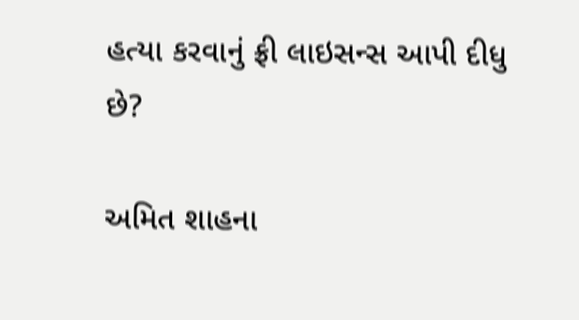હત્યા કરવાનું ફ્રી લાઇસન્સ આપી દીધુ છે?

અમિત શાહના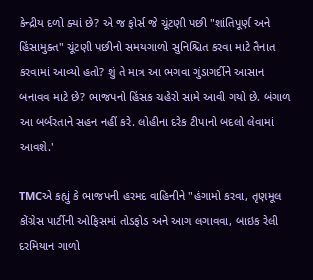કેન્દ્રીય દળો ક્યાં છે? એ જ ફોર્સ જે ચૂંટણી પછી "શાંતિપૂર્ણ અને હિંસામુક્ત" ચૂંટણી પછીનો સમયગાળો સુનિશ્ચિત કરવા માટે તૈનાત કરવામાં આવ્યો હતો? શું તે માત્ર આ ભગવા ગુંડાગર્દીને આસાન બનાવવ માટે છે? ભાજપનો હિંસક ચહેરો સામે આવી ગયો છે. બંગાળ આ બર્બરતાને સહન નહીં કરે. લોહીના દરેક ટીપાનો બદલો લેવામાં આવશે.'

TMCએ કહ્યું કે ભાજપની હરમદ વાહિનીને "હંગામો કરવા, તૃણમૂલ કોંગ્રેસ પાર્ટીની ઓફિસમાં તોડફોડ અને આગ લગાવવા, બાઇક રેલી દરમિયાન ગાળો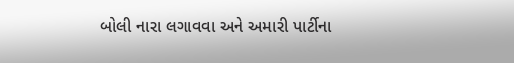બોલી નારા લગાવવા અને અમારી પાર્ટીના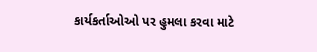કાર્યકર્તાઓઓ પર હુમલા કરવા માટે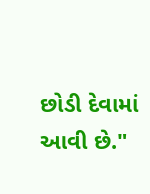છોડી દેવામાં આવી છે."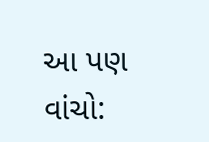આ પણ વાંચો: